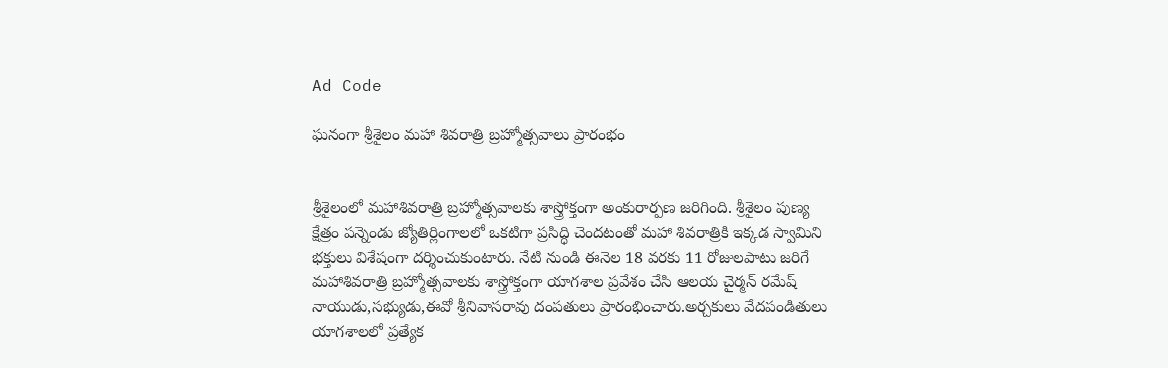Ad Code

ఘనంగా శ్రీశైలం మహా శివరాత్రి బ్రహ్మోత్సవాలు ప్రారంభం


శ్రీశైలంలో మహాశివరాత్రి బ్రహ్మోత్సవాలకు శాస్త్రోక్తంగా అంకురార్పణ జరిగింది. శ్రీశైలం పుణ్య క్షేత్రం పన్నెండు జ్యోతిర్లింగాలలో ఒకటిగా ప్రసిద్ధి చెందటంతో మహా శివరాత్రికి ఇక్కడ స్వామిని భక్తులు విశేషంగా దర్శించుకుంటారు. నేటి నుండి ఈనెల 18 వరకు 11 రోజులపాటు జరిగే మహాశివరాత్రి బ్రహ్మోత్సవాలకు శాస్త్రోక్తంగా యాగశాల ప్రవేశం చేసి ఆలయ చైర్మన్ రమేష్ నాయుడు,సభ్యుడు,ఈవో శ్రీనివాసరావు దంపతులు ప్రారంభించారు.అర్చకులు వేదపండితులు యాగశాలలో ప్రత్యేక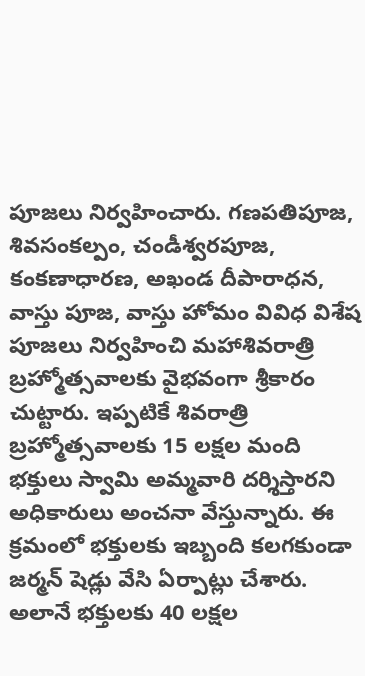పూజలు నిర్వహించారు. గణపతిపూజ, శివసంకల్పం, చండీశ్వరపూజ, కంకణాధారణ, అఖండ దీపారాధన, వాస్తు పూజ, వాస్తు హోమం వివిధ విశేష పూజలు నిర్వహించి మహాశివరాత్రి బ్రహ్మోత్సవాలకు వైభవంగా శ్రీకారం చుట్టారు. ఇప్పటికే శివరాత్రి బ్రహ్మోత్సవాలకు 15 లక్షల మంది భక్తులు స్వామి అమ్మవారి దర్శిస్తారని అధికారులు అంచనా వేస్తున్నారు. ఈ క్రమంలో భక్తులకు ఇబ్బంది కలగకుండా జర్మన్ షెడ్లు వేసి ఏర్పాట్లు చేశారు. అలానే భక్తులకు 40 లక్షల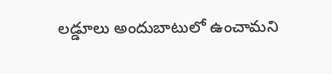లడ్డూలు అందుబాటులో ఉంచామని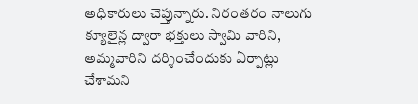అధికారులు చెప్తున్నారు. నిరంతరం నాలుగు క్యూలైన్ల ద్వారా భక్తులు స్వామి వారిని, అమ్మవారిని దర్శించేందుకు ఏర్పాట్లు చేశామని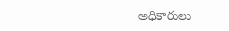అధికారులు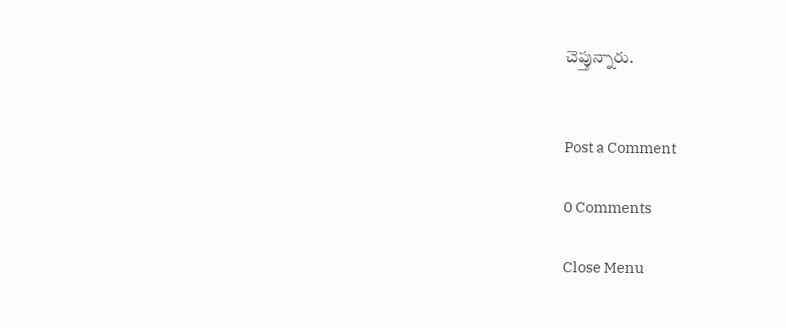చెప్తున్నారు.


Post a Comment

0 Comments

Close Menu